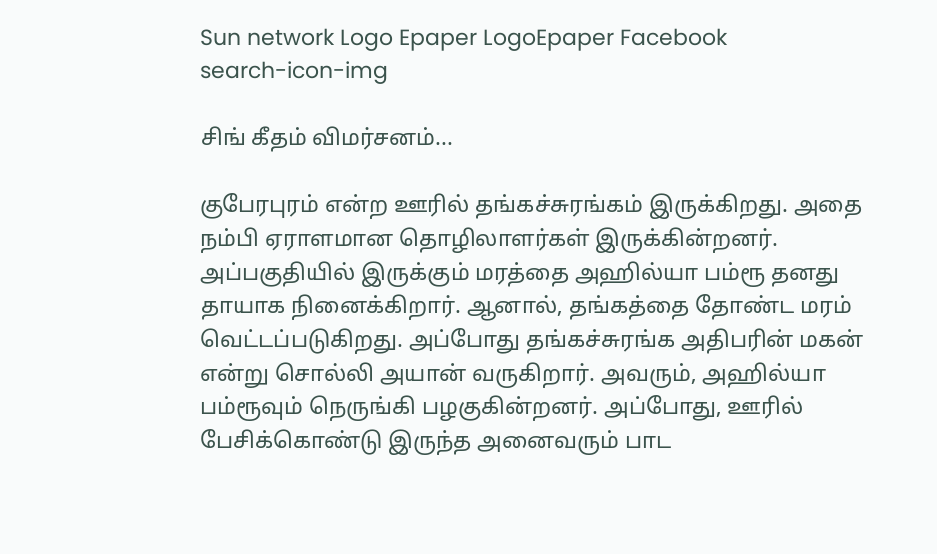Sun network Logo Epaper LogoEpaper Facebook
search-icon-img

சிங் கீதம் விமர்சனம்...

குபேரபுரம் என்ற ஊரில் தங்கச்சுரங்கம் இருக்கிறது. அதை நம்பி ஏராளமான தொழிலாளர்கள் இருக்கின்றனர். அப்பகுதியில் இருக்கும் மரத்தை அஹில்யா பம்ரூ தனது தாயாக நினைக்கிறார். ஆனால், தங்கத்தை தோண்ட மரம் வெட்டப்படுகிறது. அப்போது தங்கச்சுரங்க அதிபரின் மகன் என்று சொல்லி அயான் வருகிறார். அவரும், அஹில்யா பம்ரூவும் நெருங்கி பழகுகின்றனர். அப்போது, ஊரில் பேசிக்கொண்டு இருந்த அனைவரும் பாட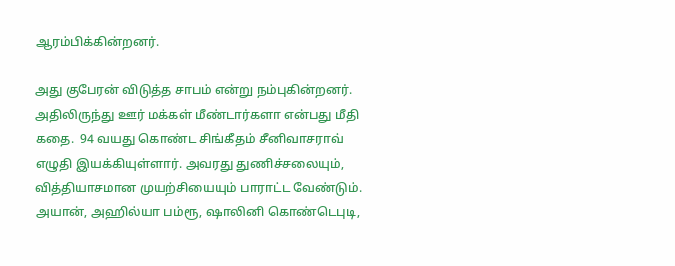ஆரம்பிக்கின்றனர்.

அது குபேரன் விடுத்த சாபம் என்று நம்புகின்றனர். அதிலிருந்து ஊர் மக்கள் மீண்டார்களா என்பது மீதி கதை.  94 வயது கொண்ட சிங்கீதம் சீனிவாசராவ் எழுதி இயக்கியுள்ளார். அவரது துணிச்சலையும், வித்தியாசமான முயற்சியையும் பாராட்ட வேண்டும். அயான், அஹில்யா பம்ரூ, ஷாலினி கொண்டெபுடி,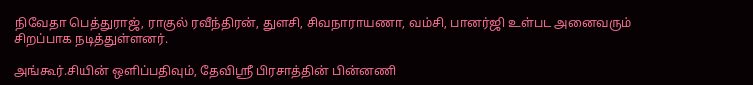நிவேதா பெத்துராஜ், ராகுல் ரவீந்திரன், துளசி, சிவநாராயணா, வம்சி, பானர்ஜி உள்பட அனைவரும் சிறப்பாக நடித்துள்ளனர்.

அங்கூர்.சியின் ஒளிப்பதிவும், தேவிஸ்ரீ பிரசாத்தின் பின்னணி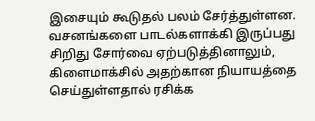இசையும் கூடுதல் பலம் சேர்த்துள்ளன. வசனங்களை பாடல்களாக்கி இருப்பது சிறிது சோர்வை ஏற்படுத்தினாலும், கிளைமாக்சில் அதற்கான நியாயத்தை செய்துள்ளதால் ரசிக்க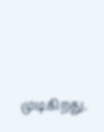முடிகிறது.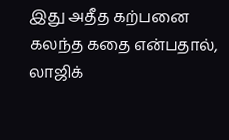இது அதீத கற்பனை கலந்த கதை என்பதால், லாஜிக்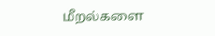மீறல்களை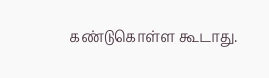கண்டுகொள்ள கூடாது.